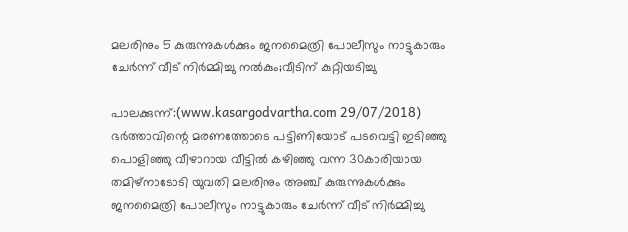മലരിനും 5 കുരുന്നുകള്‍ക്കും ജനമൈത്രി പോലീസും നാട്ടുകാരും ചേര്‍ന്ന് വീട് നിര്‍മ്മിച്ചു നല്‍കും;വീടിന് കുറ്റിയടിച്ചു

പാലക്കുന്ന്:(www.kasargodvartha.com 29/07/2018) ഭര്‍ത്താവിന്റെ മരണത്തോടെ പട്ടിണിയോട് പടവെട്ടി ഇടിഞ്ഞു പൊളിഞ്ഞു വീഴാറായ വീട്ടില്‍ കഴിഞ്ഞു വന്ന 30കാരിയായ തമിഴ്‌നാടോടി യുവതി മലരിനും അഞ്ച് കുരുന്നുകള്‍ക്കും ജനമൈത്രി പോലീസും നാട്ടുകാരും ചേര്‍ന്ന് വീട് നിര്‍മ്മിച്ചു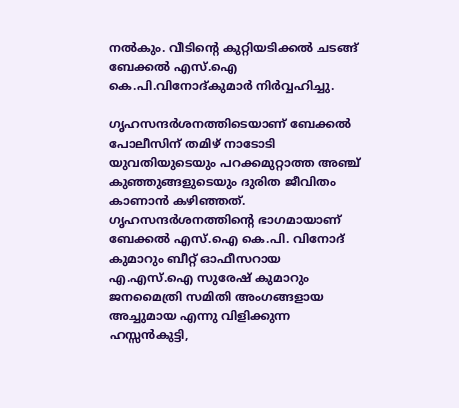നല്‍കും. വീടിന്റെ കുറ്റിയടിക്കല്‍ ചടങ്ങ് ബേക്കല്‍ എസ്.ഐ കെ.പി.വിനോദ്കുമാര്‍ നിര്‍വ്വഹിച്ചു.

ഗൃഹസന്ദര്‍ശനത്തിടെയാണ് ബേക്കല്‍ പോലീസിന് തമിഴ് നാടോടി യുവതിയുടെയും പറക്കമുറ്റാത്ത അഞ്ച് കുഞ്ഞുങ്ങളുടെയും ദുരിത ജീവിതം കാണാന്‍ കഴിഞ്ഞത്. ഗൃഹസന്ദര്‍ശനത്തിന്റെ ഭാഗമായാണ് ബേക്കല്‍ എസ്.ഐ കെ.പി. വിനോദ് കുമാറും ബീറ്റ് ഓഫീസറായ എ.എസ്.ഐ സുരേഷ് കുമാറും ജനമൈത്രി സമിതി അംഗങ്ങളായ അച്ചുമായ എന്നു വിളിക്കുന്ന ഹസ്സന്‍കുട്ടി,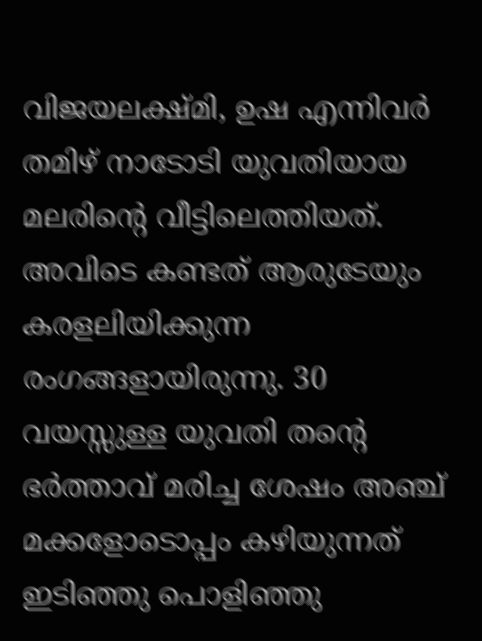വിജയലക്ഷ്മി, ഉഷ എന്നിവര്‍ തമിഴ് നാടോടി യുവതിയായ മലരിന്റെ വീട്ടിലെത്തിയത്. അവിടെ കണ്ടത് ആരുടേയും കരളലിയിക്കുന്ന രംഗങ്ങളായിരുന്നു. 30 വയസ്സുള്ള യുവതി തന്റെ ഭര്‍ത്താവ് മരിച്ച ശേഷം അഞ്ച് മക്കളോടൊപ്പം കഴിയുന്നത് ഇടിഞ്ഞു പൊളിഞ്ഞു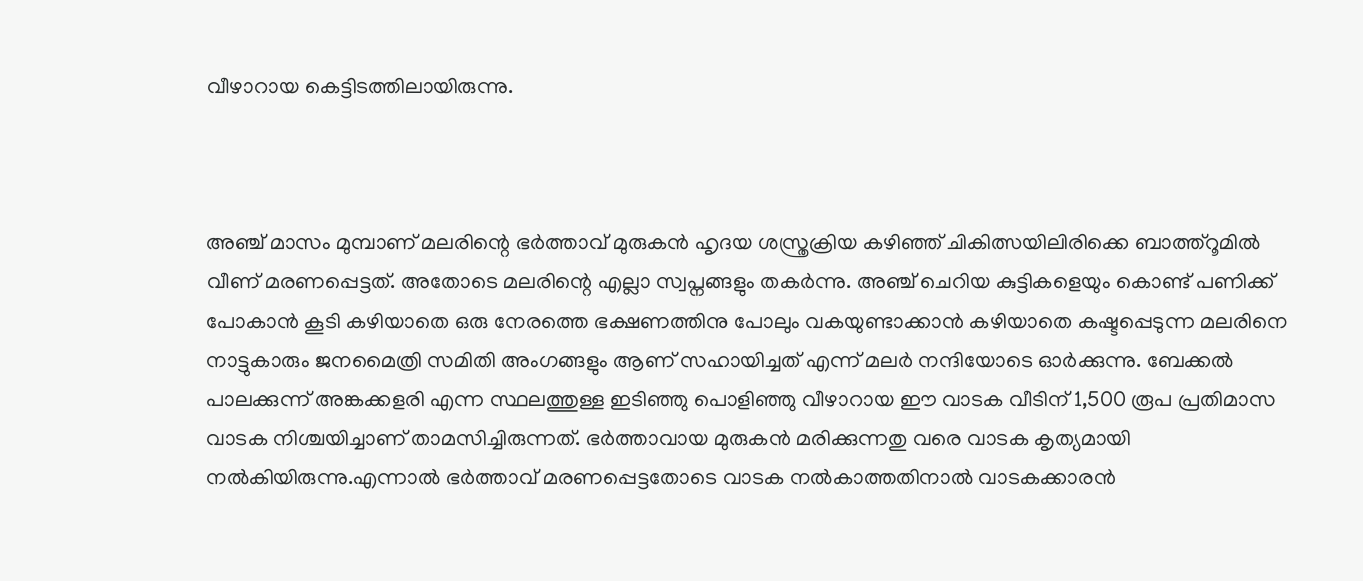വീഴാറായ കെട്ടിടത്തിലായിരുന്നു.



അഞ്ച് മാസം മുമ്പാണ് മലരിന്റെ ഭര്‍ത്താവ് മുരുകന്‍ ഹൃദയ ശസ്ത്രക്രിയ കഴിഞ്ഞ് ചികിത്സയിലിരിക്കെ ബാത്ത്‌റൂമില്‍ വീണ് മരണപ്പെട്ടത്. അതോടെ മലരിന്റെ എല്ലാ സ്വപ്നങ്ങളും തകര്‍ന്നു. അഞ്ച് ചെറിയ കുട്ടികളെയും കൊണ്ട് പണിക്ക് പോകാന്‍ കൂടി കഴിയാതെ ഒരു നേരത്തെ ഭക്ഷണത്തിനു പോലും വകയുണ്ടാക്കാന്‍ കഴിയാതെ കഷ്ടപ്പെടുന്ന മലരിനെ നാട്ടുകാരും ജനമൈത്രി സമിതി അംഗങ്ങളും ആണ് സഹായിച്ചത് എന്ന് മലര്‍ നന്ദിയോടെ ഓര്‍ക്കുന്നു. ബേക്കല്‍ പാലക്കുന്ന് അങ്കക്കളരി എന്ന സ്ഥലത്തുള്ള ഇടിഞ്ഞു പൊളിഞ്ഞു വീഴാറായ ഈ വാടക വീടിന് 1,500 രൂപ പ്രതിമാസ വാടക നിശ്ചയിച്ചാണ് താമസിച്ചിരുന്നത്. ഭര്‍ത്താവായ മുരുകന്‍ മരിക്കുന്നതു വരെ വാടക കൃത്യമായി നല്‍കിയിരുന്നു.എന്നാല്‍ ഭര്‍ത്താവ് മരണപ്പെട്ടതോടെ വാടക നല്‍കാത്തതിനാല്‍ വാടകക്കാരന്‍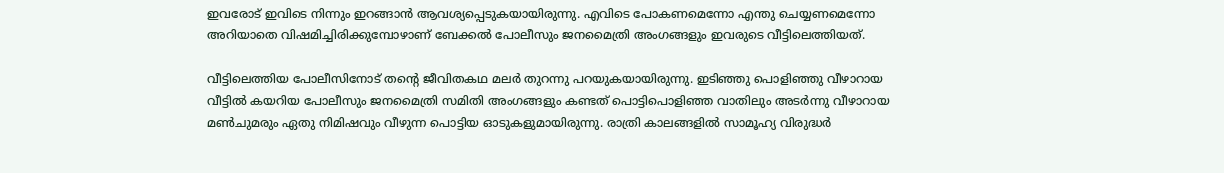ഇവരോട് ഇവിടെ നിന്നും ഇറങ്ങാന്‍ ആവശ്യപ്പെടുകയായിരുന്നു. എവിടെ പോകണമെന്നോ എന്തു ചെയ്യണമെന്നോ അറിയാതെ വിഷമിച്ചിരിക്കുമ്പോഴാണ് ബേക്കല്‍ പോലീസും ജനമൈത്രി അംഗങ്ങളും ഇവരുടെ വീട്ടിലെത്തിയത്.

വീട്ടിലെത്തിയ പോലീസിനോട് തന്റെ ജീവിതകഥ മലര്‍ തുറന്നു പറയുകയായിരുന്നു. ഇടിഞ്ഞു പൊളിഞ്ഞു വീഴാറായ വീട്ടില്‍ കയറിയ പോലീസും ജനമൈത്രി സമിതി അംഗങ്ങളും കണ്ടത് പൊട്ടിപൊളിഞ്ഞ വാതിലും അടര്‍ന്നു വീഴാറായ മണ്‍ചുമരും ഏതു നിമിഷവും വീഴുന്ന പൊട്ടിയ ഓടുകളുമായിരുന്നു. രാത്രി കാലങ്ങളില്‍ സാമൂഹ്യ വിരുദ്ധര്‍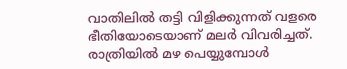വാതിലില്‍ തട്ടി വിളിക്കുന്നത് വളരെ ഭീതിയോടെയാണ് മലര്‍ വിവരിച്ചത്. രാത്രിയില്‍ മഴ പെയ്യുമ്പോള്‍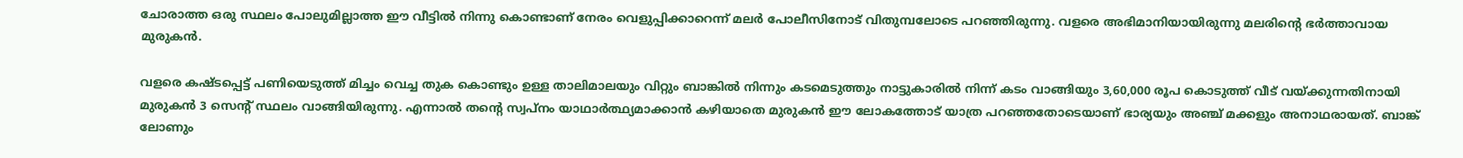ചോരാത്ത ഒരു സ്ഥലം പോലുമില്ലാത്ത ഈ വീട്ടില്‍ നിന്നു കൊണ്ടാണ് നേരം വെളുപ്പിക്കാറെന്ന് മലര്‍ പോലീസിനോട് വിതുമ്പലോടെ പറഞ്ഞിരുന്നു. വളരെ അഭിമാനിയായിരുന്നു മലരിന്റെ ഭര്‍ത്താവായ മുരുകന്‍.

വളരെ കഷ്ടപ്പെട്ട് പണിയെടുത്ത് മിച്ചം വെച്ച തുക കൊണ്ടും ഉള്ള താലിമാലയും വിറ്റും ബാങ്കില്‍ നിന്നും കടമെടുത്തും നാട്ടുകാരില്‍ നിന്ന് കടം വാങ്ങിയും 3,60,000 രൂപ കൊടുത്ത് വീട് വയ്ക്കുന്നതിനായി മുരുകന്‍ 3 സെന്റ് സ്ഥലം വാങ്ങിയിരുന്നു. എന്നാല്‍ തന്റെ സ്വപ്നം യാഥാര്‍ത്ഥ്യമാക്കാന്‍ കഴിയാതെ മുരുകന്‍ ഈ ലോകത്തോട് യാത്ര പറഞ്ഞതോടെയാണ് ഭാര്യയും അഞ്ച് മക്കളും അനാഥരായത്. ബാങ്ക് ലോണും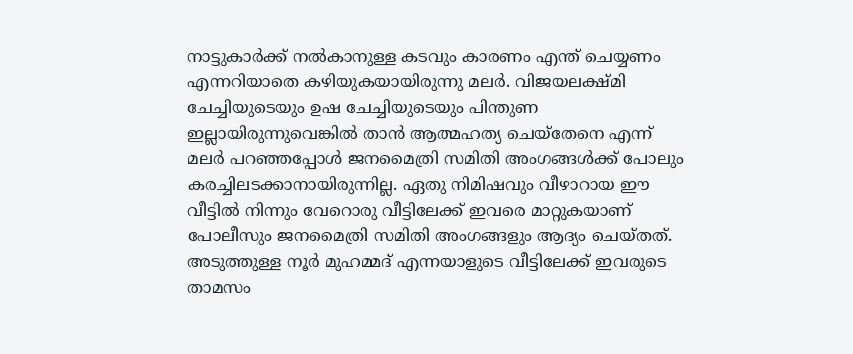നാട്ടുകാര്‍ക്ക് നല്‍കാനുള്ള കടവും കാരണം എന്ത് ചെയ്യണം എന്നറിയാതെ കഴിയുകയായിരുന്നു മലര്‍. വിജയലക്ഷ്മി ചേച്ചിയുടെയും ഉഷ ചേച്ചിയുടെയും പിന്തുണ ഇല്ലായിരുന്നുവെങ്കില്‍ താന്‍ ആത്മഹത്യ ചെയ്‌തേനെ എന്ന് മലര്‍ പറഞ്ഞപ്പോള്‍ ജനമൈത്രി സമിതി അംഗങ്ങള്‍ക്ക് പോലും കരച്ചിലടക്കാനായിരുന്നില്ല. ഏതു നിമിഷവും വീഴാറായ ഈ വീട്ടില്‍ നിന്നും വേറൊരു വീട്ടിലേക്ക് ഇവരെ മാറ്റുകയാണ് പോലീസും ജനമൈത്രി സമിതി അംഗങ്ങളും ആദ്യം ചെയ്തത്.
അടുത്തുള്ള നൂര്‍ മുഹമ്മദ് എന്നയാളുടെ വീട്ടിലേക്ക് ഇവരുടെ താമസം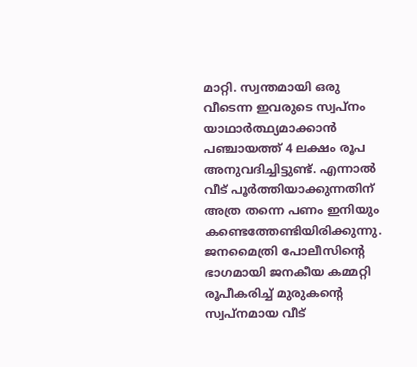മാറ്റി. സ്വന്തമായി ഒരു വീടെന്ന ഇവരുടെ സ്വപ്നം യാഥാര്‍ത്ഥ്യമാക്കാന്‍ പഞ്ചായത്ത് 4 ലക്ഷം രൂപ അനുവദിച്ചിട്ടുണ്ട്. എന്നാല്‍ വീട് പൂര്‍ത്തിയാക്കുന്നതിന് അത്ര തന്നെ പണം ഇനിയും കണ്ടെത്തേണ്ടിയിരിക്കുന്നു. ജനമൈത്രി പോലീസിന്റെ ഭാഗമായി ജനകീയ കമ്മറ്റി രൂപീകരിച്ച് മുരുകന്റെ സ്വപ്നമായ വീട്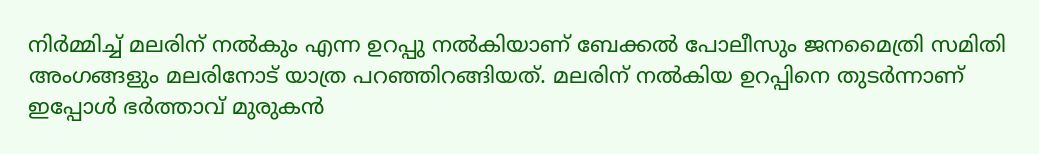നിര്‍മ്മിച്ച് മലരിന് നല്‍കും എന്ന ഉറപ്പു നല്‍കിയാണ് ബേക്കല്‍ പോലീസും ജനമൈത്രി സമിതി അംഗങ്ങളും മലരിനോട് യാത്ര പറഞ്ഞിറങ്ങിയത്. മലരിന് നല്‍കിയ ഉറപ്പിനെ തുടര്‍ന്നാണ് ഇപ്പോള്‍ ഭര്‍ത്താവ് മുരുകന്‍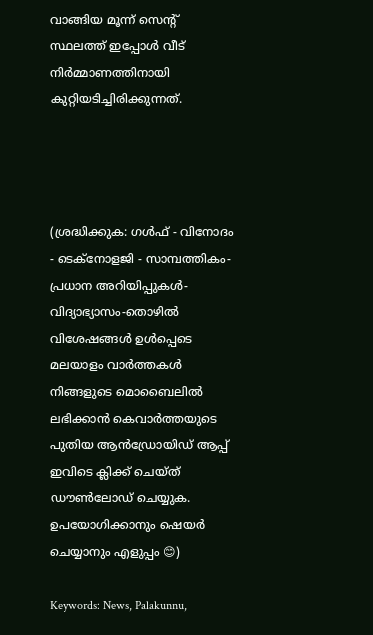വാങ്ങിയ മൂന്ന് സെന്റ് സ്ഥലത്ത് ഇപ്പോള്‍ വീട് നിര്‍മ്മാണത്തിനായി കുറ്റിയടിച്ചിരിക്കുന്നത്.




(ശ്രദ്ധിക്കുക: ഗൾഫ് - വിനോദം - ടെക്നോളജി - സാമ്പത്തികം- പ്രധാന അറിയിപ്പുകൾ-വിദ്യാഭ്യാസം-തൊഴിൽ വിശേഷങ്ങൾ ഉൾപ്പെടെ മലയാളം വാർത്തകൾ നിങ്ങളുടെ മൊബൈലിൽ ലഭിക്കാൻ കെവാർത്തയുടെ പുതിയ ആൻഡ്രോയിഡ് ആപ്പ് ഇവിടെ ക്ലിക്ക് ചെയ്ത് ഡൗൺലോഡ് ചെയ്യുക. ഉപയോഗിക്കാനും ഷെയർ ചെയ്യാനും എളുപ്പം 😊)

Keywords: News, Palakunnu,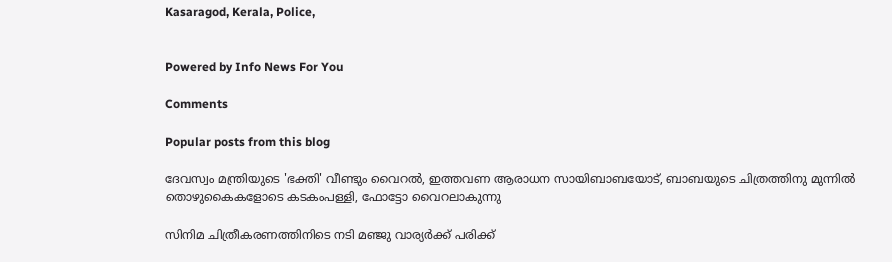Kasaragod, Kerala, Police,


Powered by Info News For You

Comments

Popular posts from this blog

ദേവസ്വം മന്ത്രിയുടെ 'ഭക്തി' വീണ്ടും വൈറല്‍, ഇത്തവണ ആരാധന സായിബാബയോട്, ബാബയുടെ ചിത്രത്തിനു മുന്നില്‍ തൊഴുകൈകളോടെ കടകംപള്ളി, ഫോട്ടോ വൈറലാകുന്നു

സിനിമ ചിത്രീകരണത്തിനിടെ നടി മഞ്ജു വാര്യര്‍ക്ക് പരിക്ക്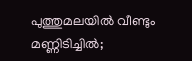പുത്തുമലയില്‍ വീണ്ടും മണ്ണിടിച്ചില്‍;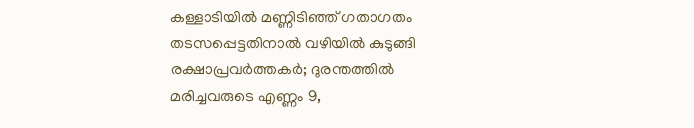കള്ളാടിയില്‍ മണ്ണിടിഞ്ഞ് ഗതാഗതം തടസപ്പെട്ടതിനാല്‍ വഴിയില്‍ കുടുങ്ങി രക്ഷാപ്രവര്‍ത്തകര്‍; ദുരന്തത്തില്‍ മരിച്ചവരുടെ എണ്ണം 9,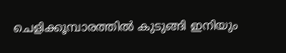ചെളിക്കൂമ്പാരത്തില്‍ കുടുങ്ങി ഇനിയും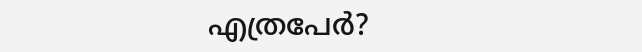എത്രപേര്‍?